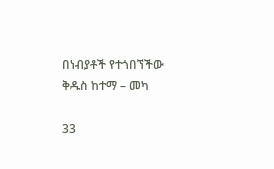በነብያቶች የተጎበኘችው ቅዱስ ከተማ – መካ

33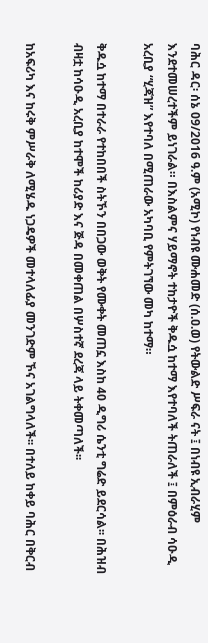ባሕር ዳር፡ ሰኔ 09/2016 ዓ.ም (አሚኮ) የነብዩ ሙሐመድ (ሰ.ዐ.ወ) የትውልድ ሥፍራ ናት ፤ በነብዩ ኢብራሂም እንደተመሠረተችም ይነገራል። በእስልምና ሃይማኖት ተከታዮች ቅዱሷ ከተማ እየተባለች ትጠራለች ፤ በምዕራብ ሳዑዲ አረቢያ “ሂጃዝ” እየተባለ በሚጠራው አካባቢ የምትገኘው መካ ከተማ።

ቅዱሷ ከተማ በተራራ የተከበበች ስትኾን በበጋው ወቅት የሙቀት መጠኗ እስከ 40 ዲግሪ ሴንቲ ግሬድ ይደርሳል፡፡ በሕዝብ ብዛቷ ከሳዑዲ አረቢያ ከተሞች ከሪያድ እና ጅዳ በመቀጠል በሦስተኛ ደረጃ ላይ ትቀመጣለች፡፡

ከአፍሪካ እና ከሩቅ ምሥራቅ ለሚሄዱ ነጋዴዎች መተላለፊያ መንገድም ኾና አገልግላለች፡፡ በተለይ ከቀይ ባሕር በቅርብ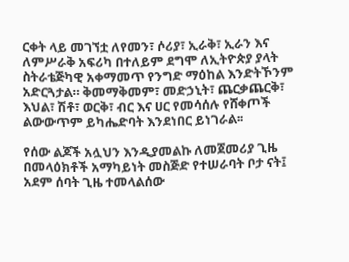ርቀት ላይ መገኘቷ ለየመን፣ ሶሪያ፣ ኢራቅ፣ ኢራን እና ለምሥራቅ አፍሪካ በተለይም ደግሞ ለኢትዮጵያ ያላት ስትራቴጅካዊ አቀማመጥ የንግድ ማዕከል እንድትኾንም አድርጓታል። ቅመማቅመም፣ መድኃኒት፣ ጨርቃጨርቅ፣ እህል፣ ሽቶ፣ ወርቅ፣ ብር እና ሀር የመሳሰሉ የሸቀጦች ልውውጥም ይካሔድባት እንደነበር ይነገራል፡፡

የሰው ልጆች አሏህን እንዲያመልኩ ለመጀመሪያ ጊዜ በመላዕክቶች አማካይነት መስጅድ የተሠራባት ቦታ ናት፤ አደም ሰባት ጊዜ ተመላልሰው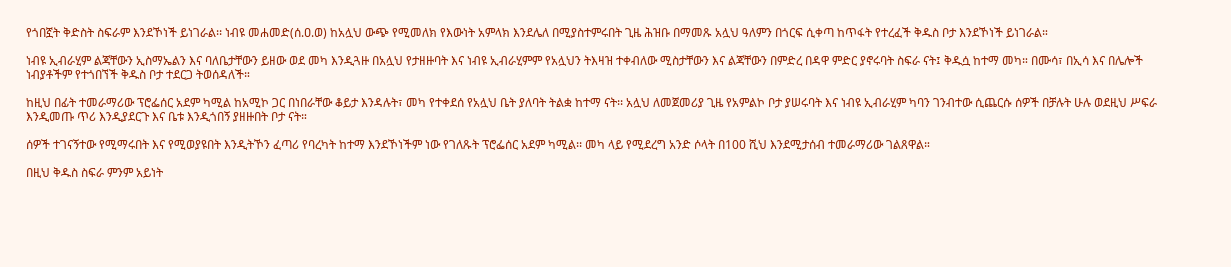የጎበኟት ቅድስት ስፍራም እንደኾነች ይነገራል፡፡ ነብዩ መሐመድ(ሰ.ዐ.ወ) ከአሏህ ውጭ የሚመለክ የእውነት አምላክ እንደሌለ በሚያስተምሩበት ጊዜ ሕዝቡ በማመጹ አሏህ ዓለምን በጎርፍ ሲቀጣ ከጥፋት የተረፈች ቅዱስ ቦታ እንደኾነች ይነገራል።

ነብዩ ኢብራሂም ልጃቸውን ኢስማኤልን እና ባለቤታቸውን ይዘው ወደ መካ እንዲጓዙ በአሏህ የታዘዙባት እና ነብዩ ኢብራሂምም የአሏህን ትእዛዝ ተቀብለው ሚስታቸውን እና ልጃቸውን በምድረ በዳዋ ምድር ያኖሩባት ስፍራ ናት፤ ቅዱሷ ከተማ መካ። በሙሳ፣ በኢሳ እና በሌሎች ነብያቶችም የተጎበኘች ቅዱስ ቦታ ተደርጋ ትወሰዳለች።

ከዚህ በፊት ተመራማሪው ፕሮፌሰር አደም ካሚል ከአሚኮ ጋር በነበራቸው ቆይታ እንዳሉት፣ መካ የተቀደሰ የአሏህ ቤት ያለባት ትልቋ ከተማ ናት፡፡ አሏህ ለመጀመሪያ ጊዜ የአምልኮ ቦታ ያሠሩባት እና ነብዩ ኢብራሂም ካባን ገንብተው ሲጨርሱ ሰዎች በቻሉት ሁሉ ወደዚህ ሥፍራ እንዲመጡ ጥሪ እንዲያደርጉ እና ቤቱ እንዲጎበኝ ያዘዙበት ቦታ ናት።

ሰዎች ተገናኝተው የሚማሩበት እና የሚወያዩበት እንዲትኾን ፈጣሪ የባረካት ከተማ እንደኾነችም ነው የገለጹት ፕሮፌሰር አደም ካሚል፡፡ መካ ላይ የሚደረግ አንድ ሶላት በ100 ሺህ እንደሚታሰብ ተመራማሪው ገልጸዋል።

በዚህ ቅዱስ ስፍራ ምንም አይነት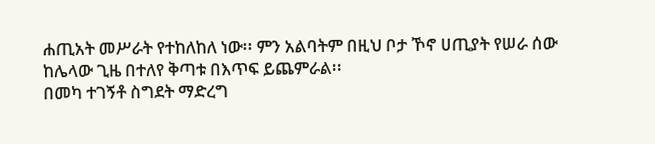ሐጢአት መሥራት የተከለከለ ነው፡፡ ምን አልባትም በዚህ ቦታ ኾኖ ሀጢያት የሠራ ሰው ከሌላው ጊዜ በተለየ ቅጣቱ በእጥፍ ይጨምራል፡፡
በመካ ተገኝቶ ስግደት ማድረግ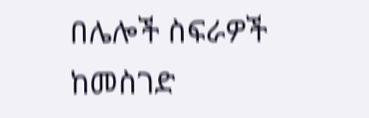በሌሎች ስፍራዎች ከመስገድ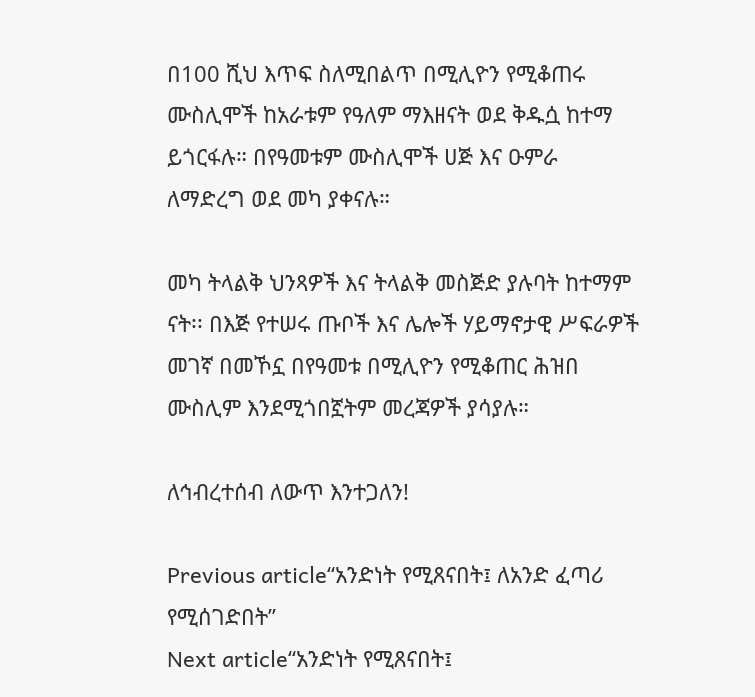በ100 ሺህ እጥፍ ስለሚበልጥ በሚሊዮን የሚቆጠሩ ሙስሊሞች ከአራቱም የዓለም ማእዘናት ወደ ቅዱሷ ከተማ ይጎርፋሉ። በየዓመቱም ሙስሊሞች ሀጅ እና ዑምራ ለማድረግ ወደ መካ ያቀናሉ።

መካ ትላልቅ ህንጻዎች እና ትላልቅ መስጅድ ያሉባት ከተማም ናት፡፡ በእጅ የተሠሩ ጡቦች እና ሌሎች ሃይማኖታዊ ሥፍራዎች መገኛ በመኾኗ በየዓመቱ በሚሊዮን የሚቆጠር ሕዝበ ሙስሊም እንደሚጎበኟትም መረጃዎች ያሳያሉ።

ለኅብረተሰብ ለውጥ እንተጋለን!

Previous article“አንድነት የሚጸናበት፤ ለአንድ ፈጣሪ የሚሰገድበት”
Next article“አንድነት የሚጸናበት፤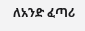ለአንድ ፈጣሪ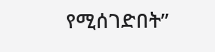የሚሰገድበት”